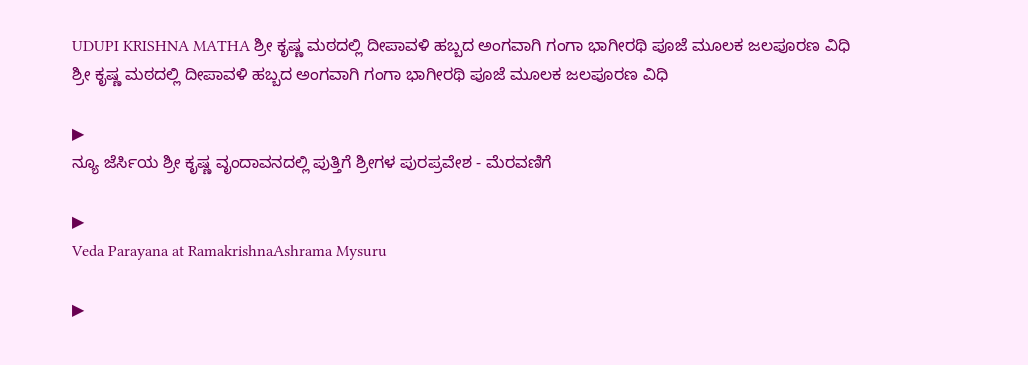UDUPI KRISHNA MATHA ಶ್ರೀ ಕೃಷ್ಣ ಮಠದಲ್ಲಿ ದೀಪಾವಳಿ ಹಬ್ಬದ ಅಂಗವಾಗಿ ಗಂಗಾ ಭಾಗೀರಥಿ ಪೂಜೆ ಮೂಲಕ ಜಲಪೂರಣ ವಿಧಿ
ಶ್ರೀ ಕೃಷ್ಣ ಮಠದಲ್ಲಿ ದೀಪಾವಳಿ ಹಬ್ಬದ ಅಂಗವಾಗಿ ಗಂಗಾ ಭಾಗೀರಥಿ ಪೂಜೆ ಮೂಲಕ ಜಲಪೂರಣ ವಿಧಿ

▶
ನ್ಯೂ ಜೆರ್ಸಿಯ ಶ್ರೀ ಕೃಷ್ಣ ವೃಂದಾವನದಲ್ಲಿ ಪುತ್ತಿಗೆ ಶ್ರೀಗಳ ಪುರಪ್ರವೇಶ - ಮೆರವಣಿಗೆ

▶
Veda Parayana at RamakrishnaAshrama Mysuru

▶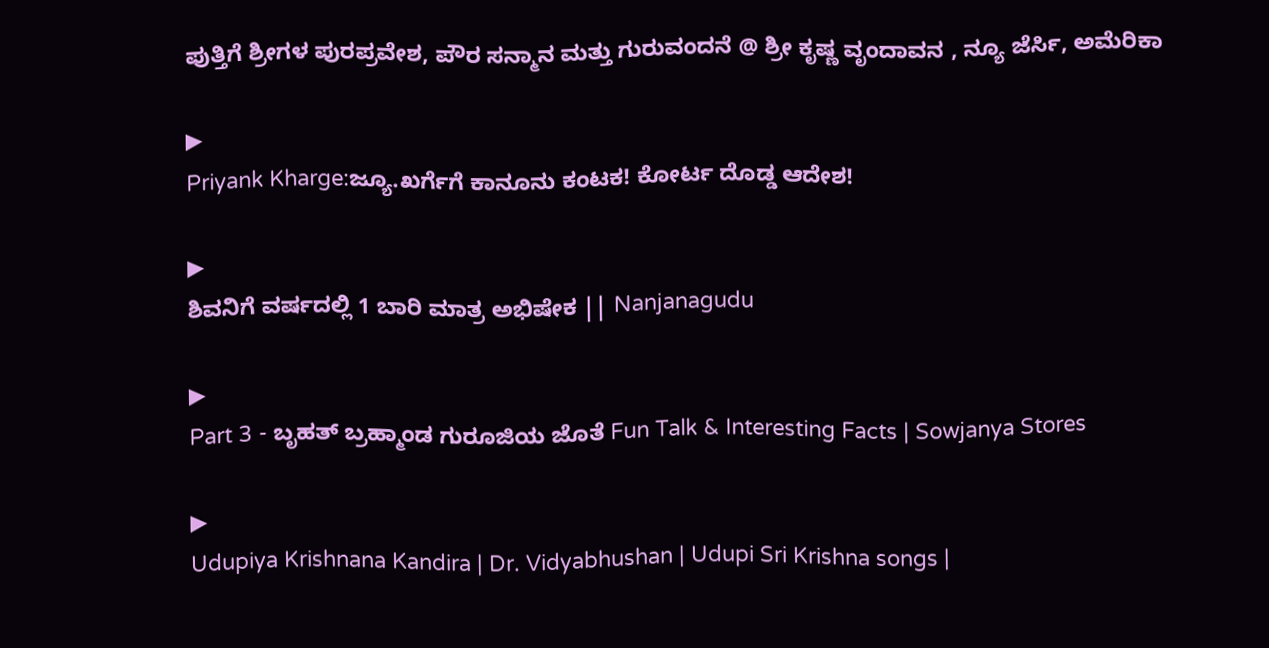ಪುತ್ತಿಗೆ ಶ್ರೀಗಳ ಪುರಪ್ರವೇಶ, ಪೌರ ಸನ್ಮಾನ ಮತ್ತು ಗುರುವಂದನೆ @ ಶ್ರೀ ಕೃಷ್ಣ ವೃಂದಾವನ , ನ್ಯೂ ಜೆರ್ಸಿ, ಅಮೆರಿಕಾ

▶
Priyank Kharge:ಜ್ಯೂ.ಖರ್ಗೆಗೆ ಕಾನೂನು ಕಂಟಕ! ಕೋರ್ಟ ದೊಡ್ಡ ಆದೇಶ!

▶
ಶಿವನಿಗೆ ವರ್ಷದಲ್ಲಿ 1 ಬಾರಿ ಮಾತ್ರ ಅಭಿಷೇಕ || Nanjanagudu

▶
Part 3 - ಬೃಹತ್ ಬ್ರಹ್ಮಾಂಡ ಗುರೂಜಿಯ ಜೊತೆ Fun Talk & Interesting Facts | Sowjanya Stores

▶
Udupiya Krishnana Kandira | Dr. Vidyabhushan | Udupi Sri Krishna songs |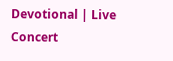Devotional | Live Concert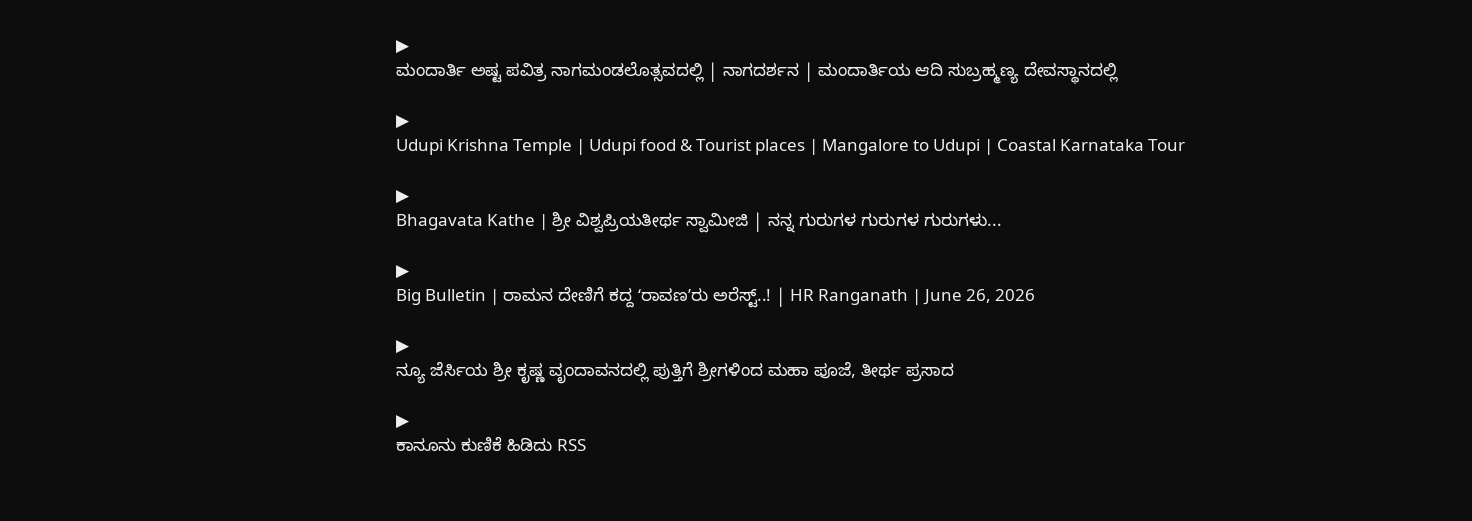▶
ಮಂದಾರ್ತಿ ಅಷ್ಟ ಪವಿತ್ರ ನಾಗಮಂಡಲೊತ್ಸವದಲ್ಲಿ | ನಾಗದರ್ಶನ | ಮಂದಾರ್ತಿಯ ಆದಿ ಸುಬ್ರಹ್ಮಣ್ಯ ದೇವಸ್ಥಾನದಲ್ಲಿ

▶
Udupi Krishna Temple | Udupi food & Tourist places | Mangalore to Udupi | Coastal Karnataka Tour

▶
Bhagavata Kathe | ಶ್ರೀ ವಿಶ್ವಪ್ರಿಯತೀರ್ಥ ಸ್ವಾಮೀಜಿ | ನನ್ನ ಗುರುಗಳ ಗುರುಗಳ ಗುರುಗಳು...

▶
Big Bulletin | ರಾಮನ ದೇಣಿಗೆ ಕದ್ದ ʻರಾವಣʼರು ಅರೆಸ್ಟ್..! | HR Ranganath | June 26, 2026

▶
ನ್ಯೂ ಜೆರ್ಸಿಯ ಶ್ರೀ ಕೃಷ್ಣ ವೃಂದಾವನದಲ್ಲಿ ಪುತ್ತಿಗೆ ಶ್ರೀಗಳಿಂದ ಮಹಾ ಪೂಜೆ, ತೀರ್ಥ ಪ್ರಸಾದ

▶
ಕಾನೂನು ಕುಣಿಕೆ ಹಿಡಿದು RSS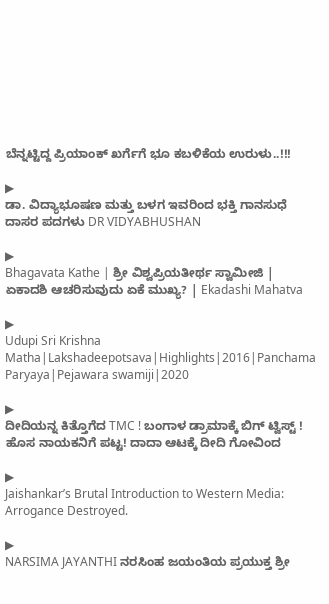ಬೆನ್ನಟ್ಟಿದ್ದ ಪ್ರಿಯಾಂಕ್ ಖರ್ಗೆಗೆ ಭೂ ಕಬಳಿಕೆಯ ಉರುಳು..!!!

▶
ಡಾ. ವಿದ್ಯಾಭೂಷಣ ಮತ್ತು ಬಳಗ ಇವರಿಂದ ಭಕ್ತಿ ಗಾನಸುಧೆ ದಾಸರ ಪದಗಳು DR VIDYABHUSHAN

▶
Bhagavata Kathe | ಶ್ರೀ ವಿಶ್ವಪ್ರಿಯತೀರ್ಥ ಸ್ವಾಮೀಜಿ | ಏಕಾದಶಿ ಆಚರಿಸುವುದು ಏಕೆ ಮುಖ್ಯ? | Ekadashi Mahatva

▶
Udupi Sri Krishna Matha|Lakshadeepotsava|Highlights|2016|Panchama Paryaya|Pejawara swamiji|2020

▶
ದೀದಿಯನ್ನ ಕಿತ್ತೊಗೆದ TMC ! ಬಂಗಾಳ ಡ್ರಾಮಾಕ್ಕೆ ಬಿಗ್ ಟ್ವಿಸ್ಟ್ ! ಹೊಸ ನಾಯಕನಿಗೆ ಪಟ್ಟ! ದಾದಾ ಆಟಕ್ಕೆ ದೀದಿ ಗೋವಿಂದ

▶
Jaishankar’s Brutal Introduction to Western Media: Arrogance Destroyed.

▶
NARSIMA JAYANTHI ನರಸಿಂಹ ಜಯಂತಿಯ ಪ್ರಯುಕ್ತ ಶ್ರೀ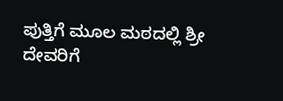ಪುತ್ತಿಗೆ ಮೂಲ ಮಠದಲ್ಲಿ ಶ್ರೀ ದೇವರಿಗೆ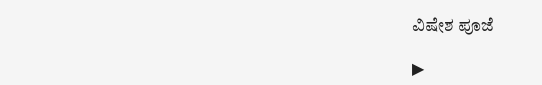ವಿಷೇಶ ಪೂಜೆ

▶